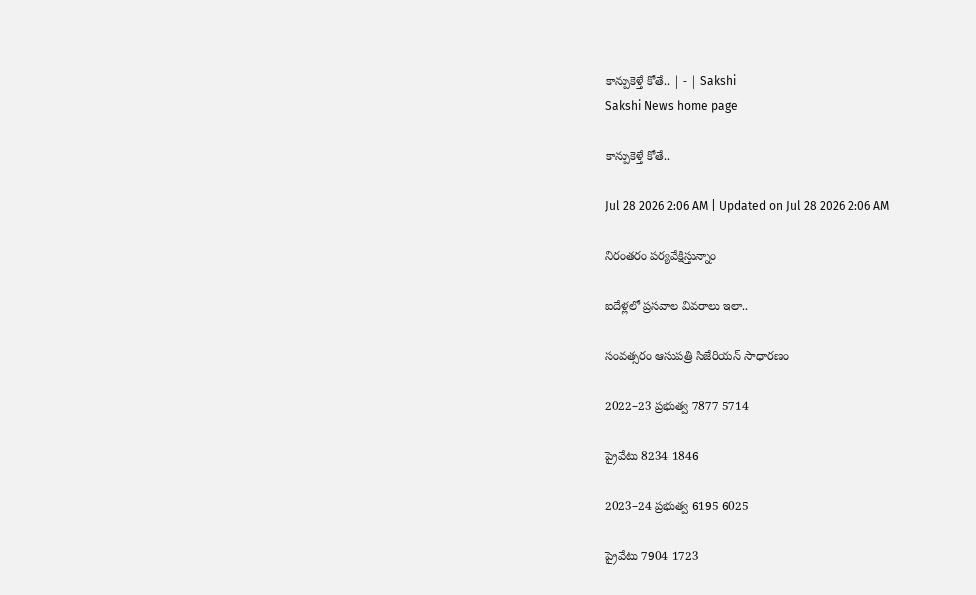కాన్పుకెళ్తే కోతే.. | - | Sakshi
Sakshi News home page

కాన్పుకెళ్తే కోతే..

Jul 28 2026 2:06 AM | Updated on Jul 28 2026 2:06 AM

నిరంతరం పర్యవేక్షిస్తున్నాం

ఐదేళ్లలో ప్రసవాల వివరాలు ఇలా..

సంవత్సరం ఆసుపత్రి సిజేరియన్‌ సాధారణం

2022–23 ప్రభుత్వ 7877 5714

ప్రైవేటు 8234 1846

2023–24 ప్రభుత్వ 6195 6025

ప్రైవేటు 7904 1723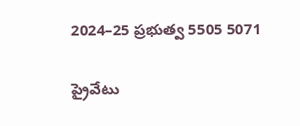2024–25 ప్రభుత్వ 5505 5071

ప్రైవేటు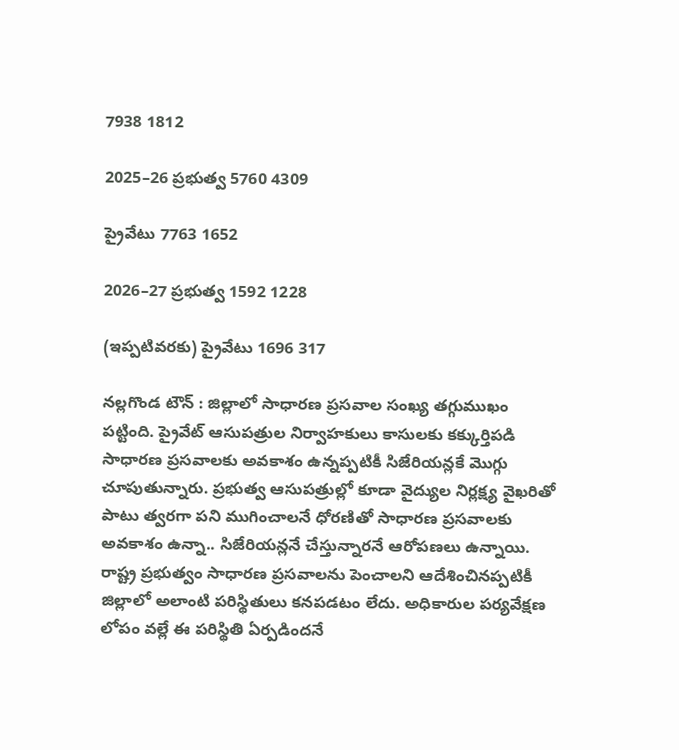7938 1812

2025–26 ప్రభుత్వ 5760 4309

ప్రైవేటు 7763 1652

2026–27 ప్రభుత్వ 1592 1228

(ఇప్పటివరకు) ప్రైవేటు 1696 317

నల్లగొండ టౌన్‌ : జిల్లాలో సాధారణ ప్రసవాల సంఖ్య తగ్గుముఖం పట్టింది. ప్రైవేట్‌ ఆసుపత్రుల నిర్వాహకులు కాసులకు కక్కుర్తిపడి సాధారణ ప్రసవాలకు అవకాశం ఉన్నప్పటికీ సిజేరియన్లకే మొగ్గు చూపుతున్నారు. ప్రభుత్వ ఆసుపత్రుల్లో కూడా వైద్యుల నిర్లక్ష్య వైఖరితో పాటు త్వరగా పని ముగించాలనే ధోరణితో సాధారణ ప్రసవాలకు అవకాశం ఉన్నా.. సిజేరియన్లనే చేస్తున్నారనే ఆరోపణలు ఉన్నాయి. రాష్ట్ర ప్రభుత్వం సాధారణ ప్రసవాలను పెంచాలని ఆదేశించినప్పటికీ జిల్లాలో అలాంటి పరిస్థితులు కనపడటం లేదు. అధికారుల పర్యవేక్షణ లోపం వల్లే ఈ పరిస్థితి ఏర్పడిందనే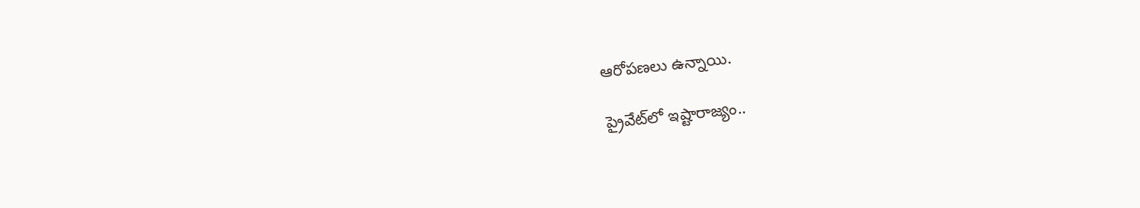ఆరోపణలు ఉన్నాయి.

ప్రైవేట్‌లో ఇష్టారాజ్యం..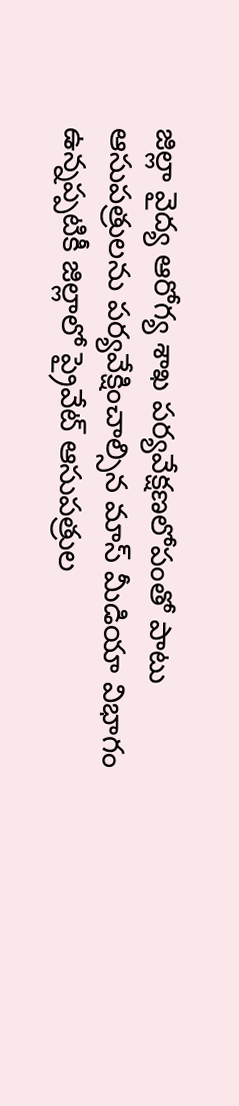జిల్లా వైద్య ఆరోగ్య శాఖ పర్యవేక్షణలోపంతో పాటు ఆసుపత్రులను పర్యవేక్షించాల్సిన మాస్‌ మీడియా విభాగం ఉన్నప్పటికీ జిల్లాలో ప్రైవేట్‌ ఆసుపత్రుల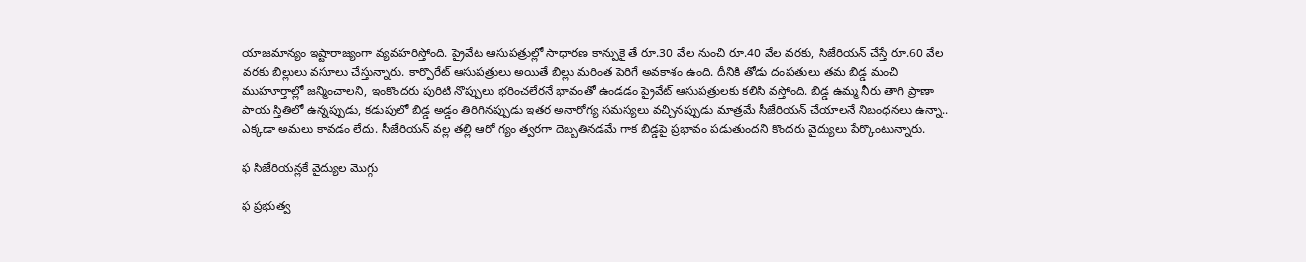యాజమాన్యం ఇష్టారాజ్యంగా వ్యవహరిస్తోంది. ప్రైవేట ఆసుపత్రుల్లో సాధారణ కాన్పుకై తే రూ.30 వేల నుంచి రూ.40 వేల వరకు, సిజేరియన్‌ చేస్తే రూ.60 వేల వరకు బిల్లులు వసూలు చేస్తున్నారు. కార్పొరేట్‌ ఆసుపత్రులు అయితే బిల్లు మరింత పెరిగే అవకాశం ఉంది. దీనికి తోడు దంపతులు తమ బిడ్డ మంచి ముహూర్తాల్లో జన్మించాలని, ఇంకొందరు పురిటి నొప్పులు భరించలేరనే భావంతో ఉండడం ప్రైవేట్‌ ఆసుపత్రులకు కలిసి వస్తోంది. బిడ్డ ఉమ్మ నీరు తాగి ప్రాణా పాయ స్తితిలో ఉన్నప్పుడు, కడుపులో బిడ్డ అడ్డం తిరిగినప్పుడు ఇతర అనారోగ్య సమస్యలు వచ్చినప్పుడు మాత్రమే సీజేరియన్‌ చేయాలనే నిబంధనలు ఉన్నా.. ఎక్కడా అమలు కావడం లేదు. సీజేరియన్‌ వల్ల తల్లి ఆరో గ్యం త్వరగా దెబ్బతినడమే గాక బిడ్డపై ప్రభావం పడుతుందని కొందరు వైద్యులు పేర్కొంటున్నారు.

ఫ సిజేరియన్లకే వైద్యుల మొగ్గు

ఫ ప్రభుత్వ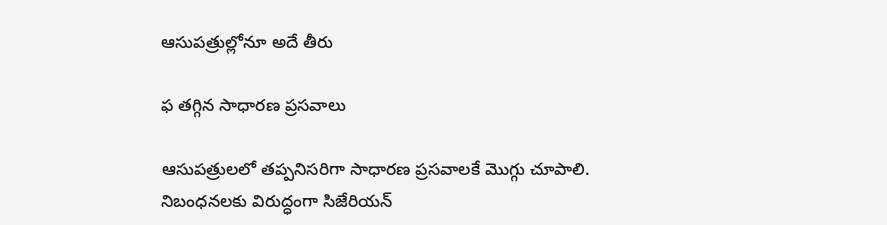ఆసుపత్రుల్లోనూ అదే తీరు

ఫ తగ్గిన సాధారణ ప్రసవాలు

ఆసుపత్రులలో తప్పనిసరిగా సాధారణ ప్రసవాలకే మొగ్గు చూపాలి. నిబంధనలకు విరుద్ధంగా సిజేరియన్‌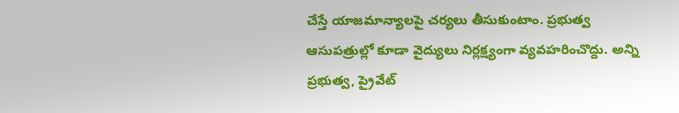చేస్తే యాజమాన్యాలపై చర్యలు తీసుకుంటాం. ప్రభుత్వ ఆసుపత్రుల్లో కూడా వైద్యులు నిర్లక్ష్యంగా వ్యవహరించొద్దు. అన్ని ప్రభుత్వ, ప్రైవేట్‌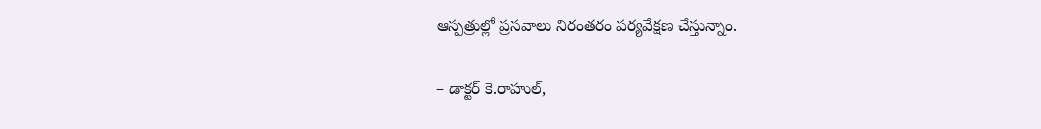ఆస్పత్రుల్లో ప్రసవాలు నిరంతరం పర్యవేక్షణ చేస్తున్నాం.

– డాక్టర్‌ కె.రాహుల్‌,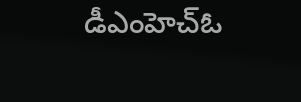డీఎంహెచ్‌ఓ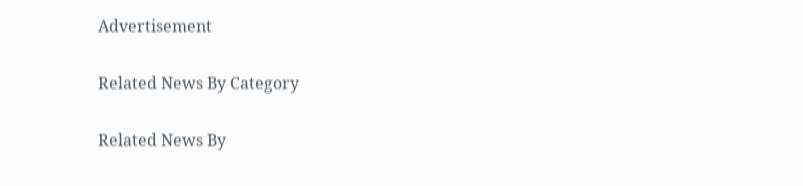Advertisement

Related News By Category

Related News By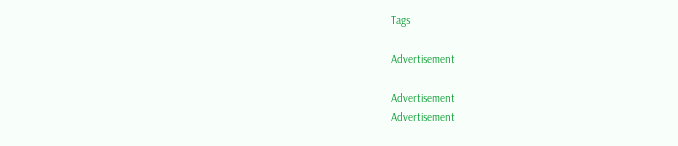Tags

Advertisement

Advertisement
Advertisement